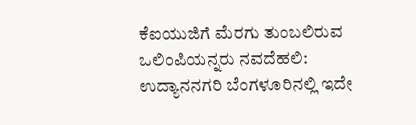ಕೆಐಯುಜಿಗೆ ಮೆರಗು ತುಂಬಲಿರುವ ಒಲಿಂಪಿಯನ್ನರು ನವದೆಹಲಿ: ಉದ್ಯಾನನಗರಿ ಬೆಂಗಳೂರಿನಲ್ಲಿ ಇದೇ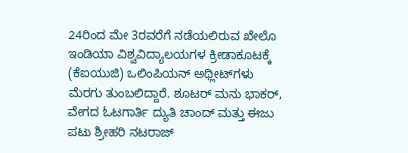24ರಿಂದ ಮೇ 3ರವರೆಗೆ ನಡೆಯಲಿರುವ ಖೇಲೊ ಇಂಡಿಯಾ ವಿಶ್ವವಿದ್ಯಾಲಯಗಳ ಕ್ರೀಡಾಕೂಟಕ್ಕೆ (ಕೆಐಯುಜಿ) ಒಲಿಂಪಿಯನ್ ಅಥ್ಲೀಟ್‌ಗಳು ಮೆರಗು ತುಂಬಲಿದ್ದಾರೆ. ಶೂಟರ್‌ ಮನು ಭಾಕರ್, ವೇಗದ ಓಟಗಾರ್ತಿ ದ್ಯುತಿ ಚಾಂದ್‌ ಮತ್ತು ಈಜು ಪಟು ಶ್ರೀಹರಿ ನಟರಾಜ್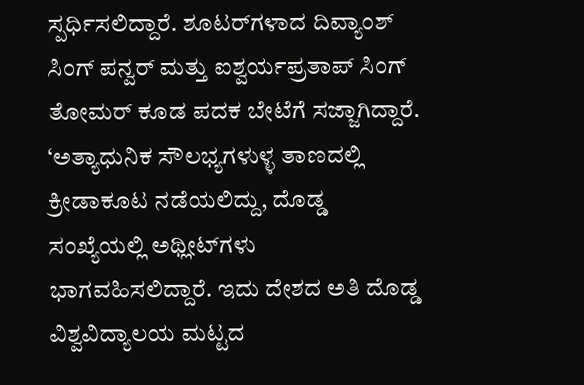ಸ್ಪರ್ಧಿಸಲಿದ್ದಾರೆ. ಶೂಟರ್‌ಗಳಾದ ದಿವ್ಯಾಂಶ್‌ ಸಿಂಗ್ ಪನ್ವರ್‌ ಮತ್ತು ಐಶ್ವರ್ಯಪ್ರತಾಪ್‌ ಸಿಂಗ್ ತೋಮರ್ ಕೂಡ ಪದಕ ಬೇಟೆಗೆ ಸಜ್ಜಾಗಿದ್ದಾರೆ. ‘ಅತ್ಯಾಧುನಿಕ ಸೌಲಭ್ಯಗಳುಳ್ಳ ತಾಣದಲ್ಲಿ ಕ್ರೀಡಾಕೂಟ ನಡೆಯಲಿದ್ದು, ದೊಡ್ಡ ಸಂಖ್ಯೆಯಲ್ಲಿ ಅಥ್ಲೀಟ್‌ಗಳು ಭಾಗವಹಿಸಲಿದ್ದಾರೆ. ಇದು ದೇಶದ ಅತಿ ದೊಡ್ಡ ವಿಶ್ವವಿದ್ಯಾಲಯ ಮಟ್ಟದ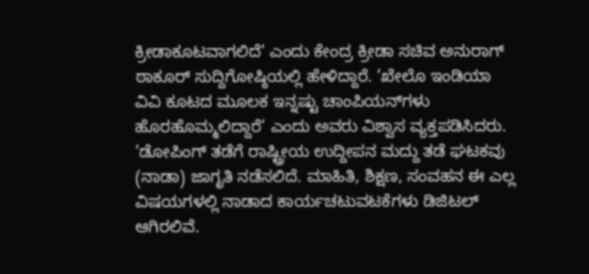ಕ್ರೀಡಾಕೂಟವಾಗಲಿದೆ‘ ಎಂದು ಕೇಂದ್ರ ಕ್ರೀಡಾ ಸಚಿವ ಅನುರಾಗ್ ಠಾಕೂರ್ ಸುದ್ದಿಗೋಷ್ಠಿಯಲ್ಲಿ ಹೇಳಿದ್ದಾರೆ. ‘ಖೇಲೊ ಇಂಡಿಯಾ ವಿವಿ ಕೂಟದ ಮೂಲಕ ಇನ್ನಷ್ಟು ಚಾಂಪಿಯನ್‌ಗಳು ಹೊರಹೊಮ್ಮಲಿದ್ದಾರೆ‘ ಎಂದು ಅವರು ವಿಶ್ವಾಸ ವ್ಯಕ್ತಪಡಿಸಿದರು. ‘ಡೋಪಿಂಗ್‌ ತಡೆಗೆ ರಾಷ್ಟ್ರೀಯ ಉದ್ದೀಪನ ಮದ್ದು ತಡೆ ಘಟಕವು (ನಾಡಾ) ಜಾಗೃತಿ ನಡೆಸಲಿದೆ. ಮಾಹಿತಿ, ಶಿಕ್ಷಣ, ಸಂವಹನ ಈ ಎಲ್ಲ ವಿಷಯಗಳಲ್ಲಿ ನಾಡಾದ ಕಾರ್ಯಚಟುವಟಕೆಗಳು ಡಿಜಿಟಲ್ ಆಗಿರಲಿವೆ.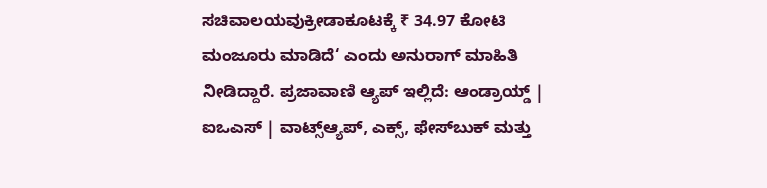ಸಚಿವಾಲಯವುಕ್ರೀಡಾಕೂಟಕ್ಕೆ ₹ 34.97 ಕೋಟಿ ಮಂಜೂರು ಮಾಡಿದೆ‘ ಎಂದು ಅನುರಾಗ್ ಮಾಹಿತಿ ನೀಡಿದ್ದಾರೆ. ಪ್ರಜಾವಾಣಿ ಆ್ಯಪ್ ಇಲ್ಲಿದೆ: ಆಂಡ್ರಾಯ್ಡ್ | ಐಒಎಸ್ | ವಾಟ್ಸ್ಆ್ಯಪ್, ಎಕ್ಸ್, ಫೇಸ್‌ಬುಕ್ ಮತ್ತು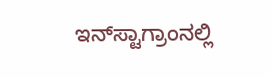ಇನ್‌ಸ್ಟಾಗ್ರಾಂನಲ್ಲಿ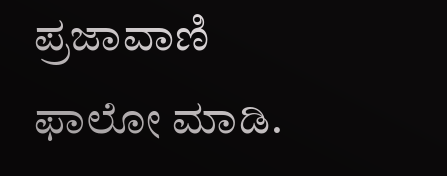ಪ್ರಜಾವಾಣಿ ಫಾಲೋ ಮಾಡಿ.